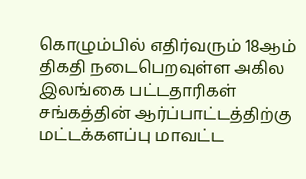கொழும்பில் எதிர்வரும் 18ஆம் திகதி நடைபெறவுள்ள அகில இலங்கை பட்டதாரிகள் சங்கத்தின் ஆர்ப்பாட்டத்திற்கு மட்டக்களப்பு மாவட்ட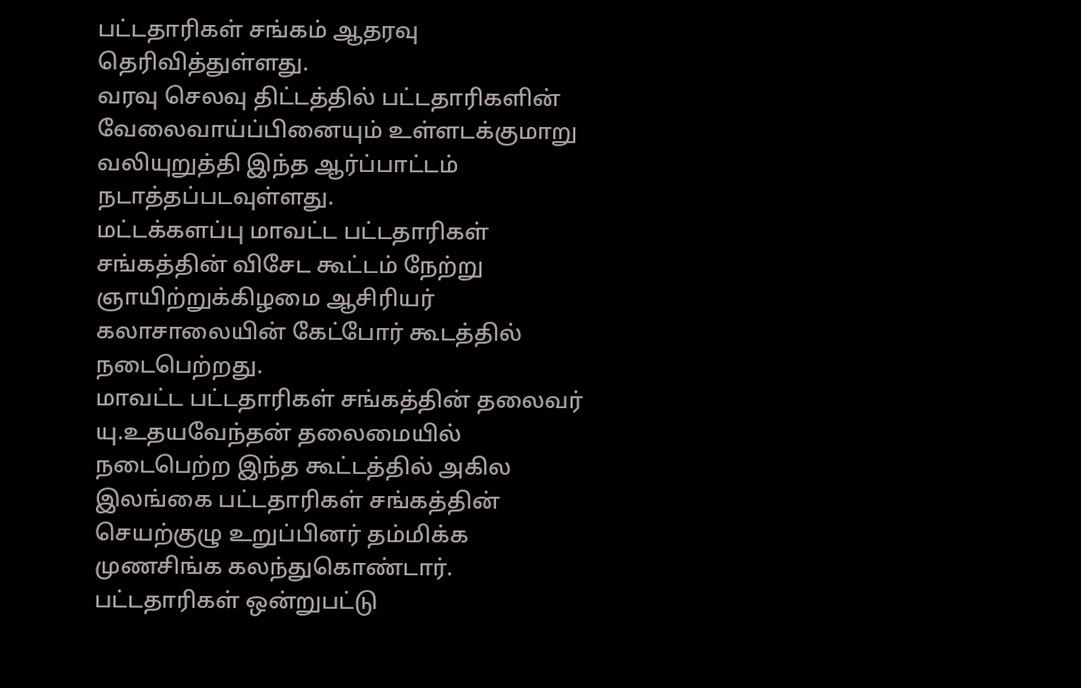பட்டதாரிகள் சங்கம் ஆதரவு தெரிவித்துள்ளது.
வரவு செலவு திட்டத்தில் பட்டதாரிகளின் வேலைவாய்ப்பினையும் உள்ளடக்குமாறு வலியுறுத்தி இந்த ஆர்ப்பாட்டம் நடாத்தப்படவுள்ளது.
மட்டக்களப்பு மாவட்ட பட்டதாரிகள் சங்கத்தின் விசேட கூட்டம் நேற்று ஞாயிற்றுக்கிழமை ஆசிரியர் கலாசாலையின் கேட்போர் கூடத்தில் நடைபெற்றது.
மாவட்ட பட்டதாரிகள் சங்கத்தின் தலைவர் யு.உதயவேந்தன் தலைமையில் நடைபெற்ற இந்த கூட்டத்தில் அகில இலங்கை பட்டதாரிகள் சங்கத்தின் செயற்குழு உறுப்பினர் தம்மிக்க முணசிங்க கலந்துகொண்டார்.
பட்டதாரிகள் ஒன்றுபட்டு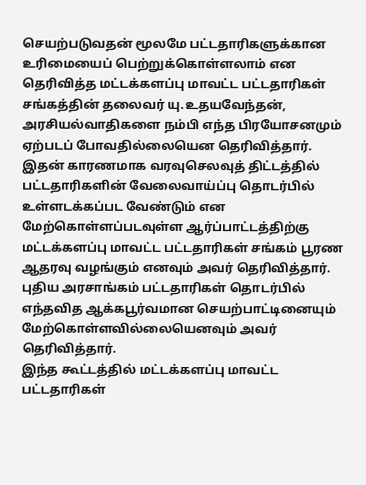செயற்படுவதன் மூலமே பட்டதாரிகளுக்கான உரிமையைப் பெற்றுக்கொள்ளலாம் என தெரிவித்த மட்டக்களப்பு மாவட்ட பட்டதாரிகள் சங்கத்தின் தலைவர் யு.உதயவேந்தன், அரசியல்வாதிகளை நம்பி எந்த பிரயோசனமும் ஏற்படப் போவதில்லையென தெரிவித்தார்.
இதன் காரணமாக வரவுசெலவுத் திட்டத்தில் பட்டதாரிகளின் வேலைவாய்ப்பு தொடர்பில் உள்ளடக்கப்பட வேண்டும் என மேற்கொள்ளப்படவுள்ள ஆர்ப்பாட்டத்திற்கு மட்டக்களப்பு மாவட்ட பட்டதாரிகள் சங்கம் பூரண ஆதரவு வழங்கும் எனவும் அவர் தெரிவித்தார்.
புதிய அரசாங்கம் பட்டதாரிகள் தொடர்பில் எந்தவித ஆக்கபூர்வமான செயற்பாட்டினையும் மேற்கொள்ளவில்லையெனவும் அவர் தெரிவித்தார்.
இந்த கூட்டத்தில் மட்டக்களப்பு மாவட்ட பட்டதாரிகள்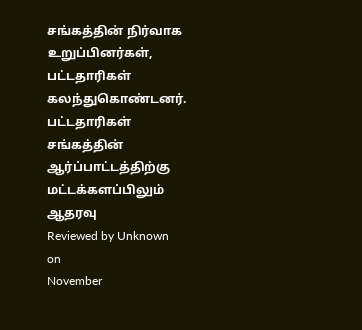சங்கத்தின் நிர்வாக உறுப்பினர்கள், பட்டதாரிகள் கலந்துகொண்டனர்.
பட்டதாரிகள் சங்கத்தின் ஆர்ப்பாட்டத்திற்கு மட்டக்களப்பிலும் ஆதரவு
Reviewed by Unknown
on
November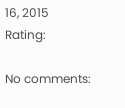16, 2015
Rating:

No comments: